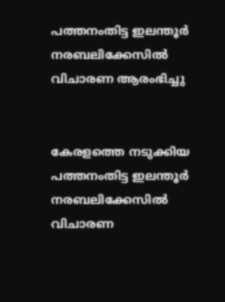പത്തനംതിട്ട ഇലന്തൂർ നരബലിക്കേസിൽ വിചാരണ ആരംഭിച്ചു


കേരളത്തെ നടുക്കിയ പത്തനംതിട്ട ഇലന്തൂർ നരബലിക്കേസിൽ വിചാരണ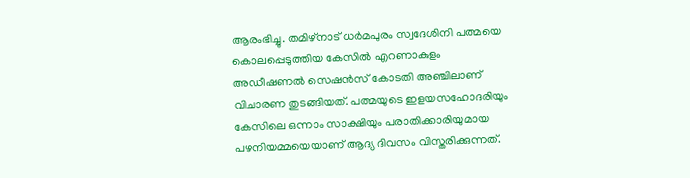ആരംഭിച്ചു. തമിഴ്‌നാട്‌ ധർമപുരം സ്വദേശിനി പത്മയെ കൊലപ്പെടുത്തിയ കേസിൽ എറണാകുളം അഡീഷണൽ സെഷൻസ് കോടതി അഞ്ചിലാണ്‌ വിചാരണ തുടങ്ങിയത്. പത്മയുടെ ഇളയസഹോദരിയും കേസിലെ ഒന്നാം സാക്ഷിയും പരാതിക്കാരിയുമായ പഴനിയമ്മയെയാണ് ആദ്യ ദിവസം വിസ്തരിക്കുന്നത്.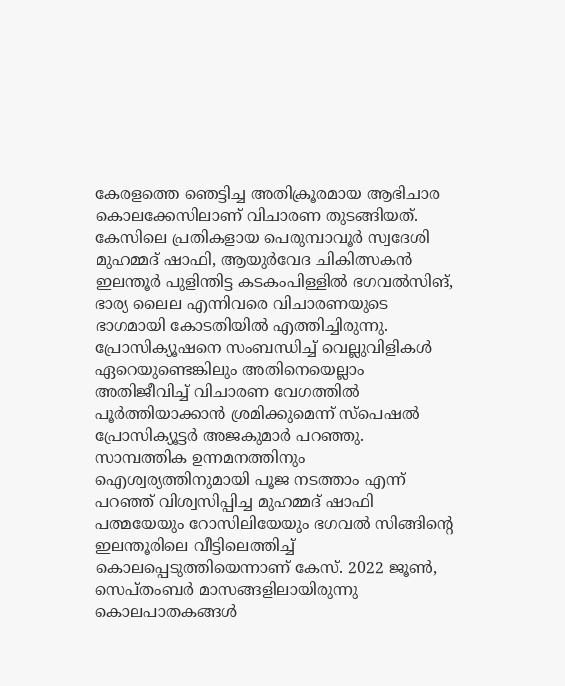കേരളത്തെ ഞെട്ടിച്ച അതിക്രൂരമായ ആഭിചാര കൊലക്കേസിലാണ് വിചാരണ തുടങ്ങിയത്. കേസിലെ പ്രതികളായ പെരുമ്പാവൂർ സ്വദേശി മുഹമ്മദ്‌ ഷാഫി, ആയുർവേദ ചികിത്സകൻ ഇലന്തൂർ പുളിന്തിട്ട കടകംപിള്ളിൽ ഭഗവൽസിങ്‌, ഭാര്യ ലൈല എന്നിവരെ വിചാരണയുടെ ഭാഗമായി കോടതിയില്‍ എത്തിച്ചിരുന്നു. പ്രോസിക്യൂഷനെ സംബന്ധിച്ച് വെല്ലുവിളികള്‍ ഏറെയുണ്ടെങ്കിലും അതിനെയെല്ലാം അതിജീവിച്ച് വിചാരണ വേഗത്തില്‍ പൂര്‍ത്തിയാക്കാന്‍ ശ്രമിക്കുമെന്ന് സ്പെഷല്‍ പ്രോസിക്യൂട്ടര്‍ അജകുമാര്‍ പറഞ്ഞു. സാമ്പത്തിക ഉന്നമനത്തിനും ഐശ്വര്യത്തിനുമായി പൂജ നടത്താം എന്ന് പറഞ്ഞ് വിശ്വസിപ്പിച്ച മുഹമ്മദ് ഷാഫി പത്മയേയും റോസിലിയേയും ഭഗവൽ സിങ്ങിന്റെ ഇലന്തൂരിലെ വീട്ടിലെത്തിച്ച് കൊലപ്പെടുത്തിയെന്നാണ്‌ കേസ്‌. 2022 ജൂണ്‍, സെപ്‌തംബർ മാസങ്ങളിലായിരുന്നു കൊലപാതകങ്ങള്‍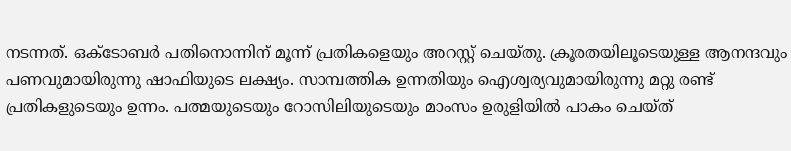നടന്നത്. ഒക്‌ടോബർ പതിനൊന്നിന് മൂന്ന് പ്രതികളെയും അറസ്റ്റ് ചെയ്‌തു. ക്രൂരതയിലൂടെയുള്ള ആനന്ദവും പണവുമായിരുന്നു ഷാഫിയുടെ ലക്ഷ്യം. സാമ്പത്തിക ഉന്നതിയും ഐശ്വര്യവുമായിരുന്നു മറ്റു രണ്ട്‌ പ്രതികളുടെയും ഉന്നം. പത്മയുടെയും റോസിലിയുടെയും മാംസം ഉരുളിയിൽ പാകം ചെയ്ത്‌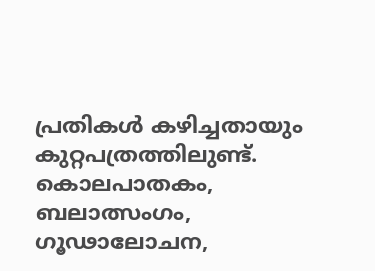പ്രതികൾ കഴിച്ചതായും കുറ്റപത്രത്തിലുണ്ട്‌. കൊലപാതകം, ബലാത്സംഗം, ഗൂഢാലോചന,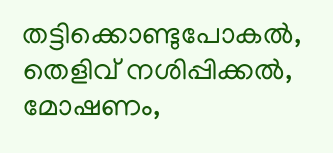തട്ടിക്കൊണ്ടുപോകൽ, തെളിവ് നശിപ്പിക്കൽ, മോഷണം,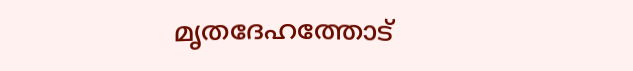മൃതദേഹത്തോട്‌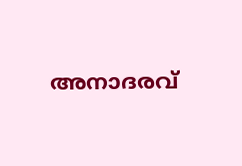അനാദരവ്‌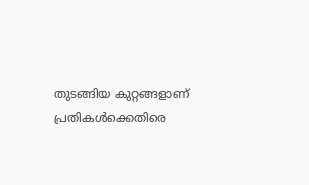തുടങ്ങിയ കുറ്റങ്ങളാണ്‌ പ്രതികൾക്കെതിരെ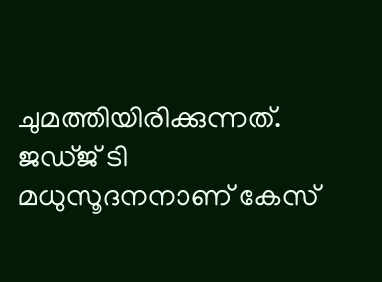ചുമത്തിയിരിക്കുന്നത്‌. ജഡ്ജ് ടി മധുസൂദനനാണ്‌ കേസ്‌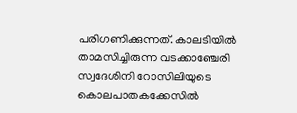പരിഗണിക്കുന്നത്‌. കാലടിയിൽ താമസിച്ചിരുന്ന വടക്കാഞ്ചേരി സ്വദേശിനി റോസിലിയുടെ കൊലപാതകക്കേസിൽ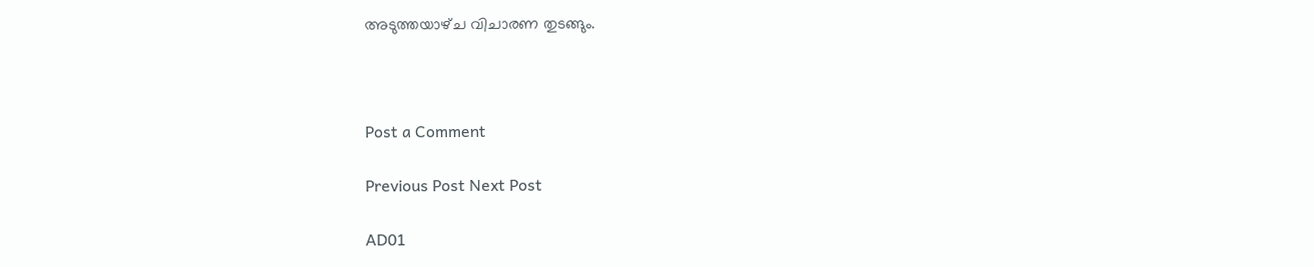അടുത്തയാഴ്‌ച വിചാരണ തുടങ്ങും.



Post a Comment

Previous Post Next Post

AD01